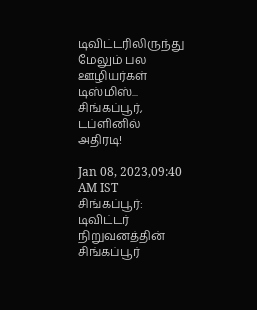டிவிட்டரிலிருந்து மேலும் பல ஊழியர்கள் டிஸ்மிஸ்... சிங்கப்பூர், டப்ளினில் அதிரடி!

Jan 08, 2023,09:40 AM IST
சிங்கப்பூர்: டிவிட்டர் நிறுவனத்தின் சிங்கப்பூர்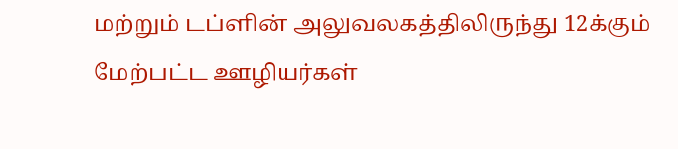மற்றும் டப்ளின் அலுவலகத்திலிருந்து 12க்கும் மேற்பட்ட ஊழியர்கள்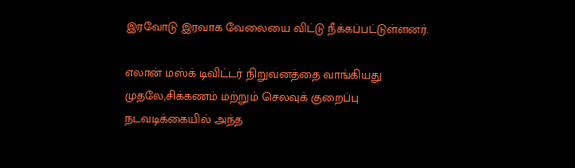இரவோடு இரவாக வேலையை விட்டு நீக்கப்பட்டுள்ளனர்.

எலான் மஸ்க் டிவிட்டர் நிறுவனத்தை வாங்கியது முதலே,சிக்கணம் மற்றும் செலவுக் குறைப்பு நடவடிக்கையில் அந்த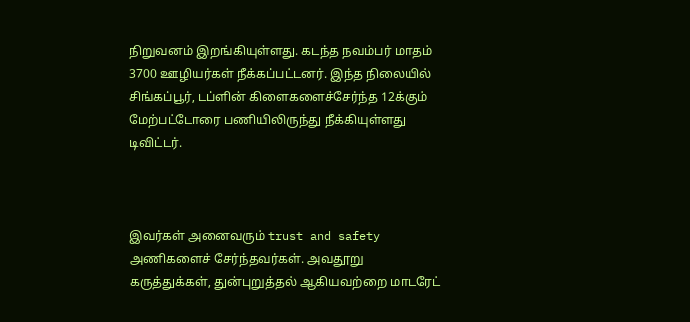நிறுவனம் இறங்கியுள்ளது. கடந்த நவம்பர் மாதம் 3700 ஊழியர்கள் நீக்கப்பட்டனர். இந்த நிலையில் சிங்கப்பூர், டப்ளின் கிளைகளைச்சேர்ந்த 12க்கும் மேற்பட்டோரை பணியிலிருந்து நீக்கியுள்ளது டிவிட்டர்.



இவர்கள் அனைவரும் trust and safety அணிகளைச் சேர்ந்தவர்கள். அவதூறு கருத்துக்கள், துன்புறுத்தல் ஆகியவற்றை மாடரேட்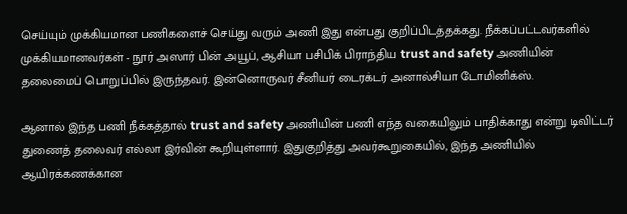செய்யும் முக்கியமான பணிகளைச் செய்து வரும் அணி இது என்பது குறிப்பிடத்தக்கது. நீக்கப்பட்டவர்களில் முக்கியமானவர்கள் - நூர் அஸார் பின் அயூப், ஆசியா பசிபிக் பிராந்திய trust and safety அணியின்  தலைமைப் பொறுப்பில் இருந்தவர். இன்னொருவர் சீனியர் டைரக்டர் அனால்சியா டோமினிக்ஸ்.

ஆனால் இந்த பணி நீக்கத்தால் trust and safety அணியின் பணி எந்த வகையிலும் பாதிக்காது என்று டிவிட்டர் துணைத் தலைவர் எல்லா இர்வின் கூறியுள்ளார். இதுகுறித்து அவர்கூறுகையில், இந்த அணியில் ஆயிரக்கணக்கான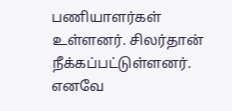பணியாளர்கள் உள்ளனர். சிலர்தான் நீக்கப்பட்டுள்ளனர். எனவே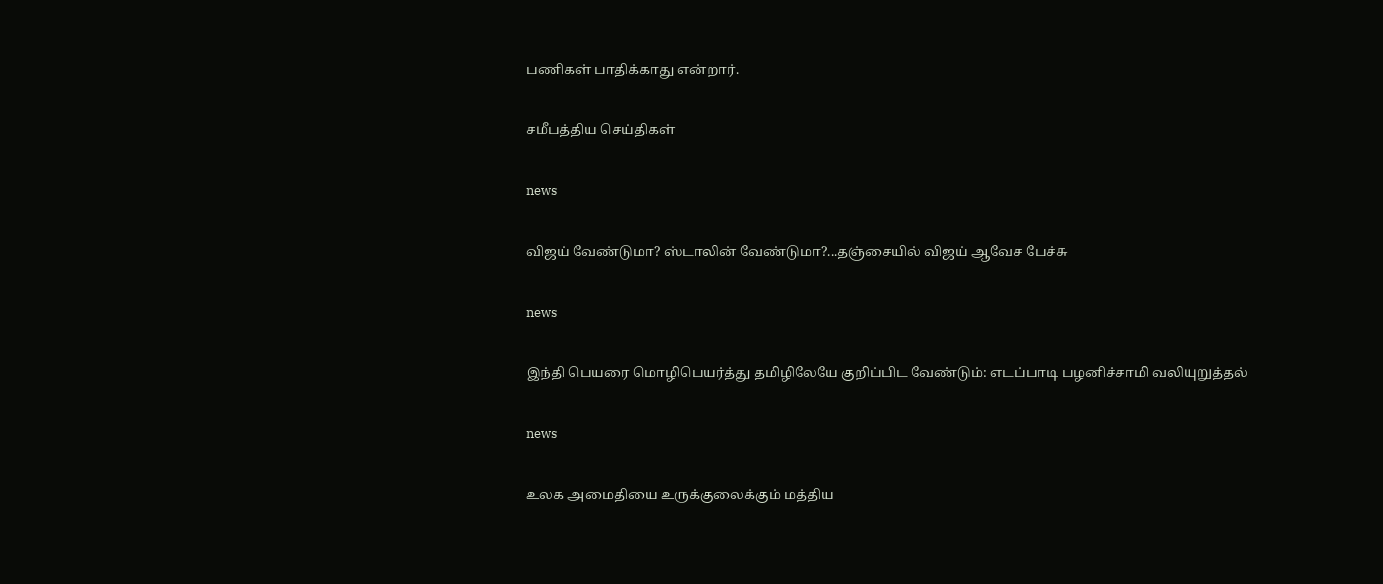பணிகள் பாதிக்காது என்றார்.

சமீபத்திய செய்திகள்

news

விஜய் வேண்டுமா? ஸ்டாலின் வேண்டுமா?...தஞ்சையில் விஜய் ஆவேச பேச்சு

news

இந்தி பெயரை மொழிபெயர்த்து தமிழிலேயே குறிப்பிட வேண்டும்: எடப்பாடி பழனிச்சாமி வலியுறுத்தல்

news

உலக அமைதியை உருக்குலைக்கும் மத்திய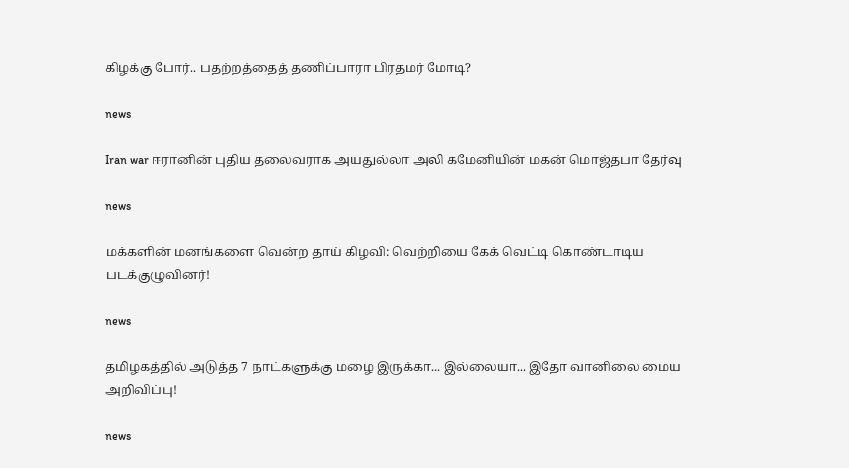கிழக்கு போர்.. பதற்றத்தைத் தணிப்பாரா பிரதமர் மோடி?

news

Iran war ஈரானின் புதிய தலைவராக அயதுல்லா அலி கமேனியின் மகன் மொஜ்தபா தேர்வு

news

மக்களின் மனங்களை வென்ற தாய் கிழவி: வெற்றியை கேக் வெட்டி கொண்டாடிய படக்குழுவினர்!

news

தமிழகத்தில் அடுத்த 7 நாட்களுக்கு மழை இருக்கா... இல்லையா... இதோ வானிலை மைய அறிவிப்பு!

news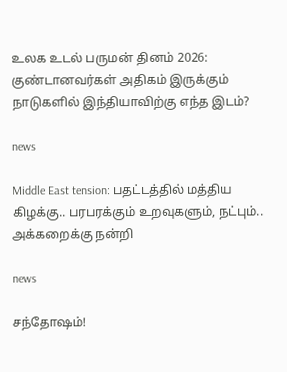உலக உடல் பருமன் தினம் 2026: குண்டானவர்கள் அதிகம் இருக்கும் நாடுகளில் இந்தியாவிற்கு எந்த இடம்?

news

Middle East tension: பதட்டத்தில் மத்திய கிழக்கு.. பரபரக்கும் உறவுகளும், நட்பும்.. அக்கறைக்கு நன்றி

news

சந்தோஷம்!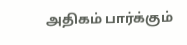அதிகம் பார்க்கும்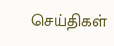செய்திகள்